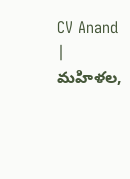CV Anand | మహిళల,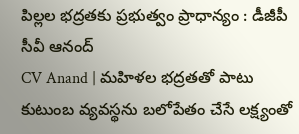పిల్లల భద్రతకు ప్రభుత్వం ప్రాధాన్యం : డీజీపీ సీవీ ఆనంద్
CV Anand | మహిళల భద్రతతో పాటు కుటుంబ వ్యవస్థను బలోపేతం చేసే లక్ష్యంతో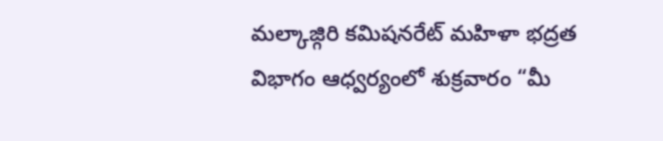మల్కాజ్గిరి కమిషనరేట్ మహిళా భద్రత విభాగం ఆధ్వర్యంలో శుక్రవారం “మీ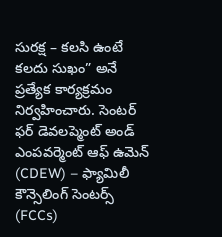సురక్ష – కలసి ఉంటే కలదు సుఖం” అనే ప్రత్యేక కార్యక్రమం నిర్వహించారు. సెంటర్ ఫర్ డెవలప్మెంట్ అండ్ ఎంపవర్మెంట్ ఆఫ్ ఉమెన్ (CDEW) – ఫ్యామిలీ కౌన్సెలింగ్ సెంటర్స్ (FCCs)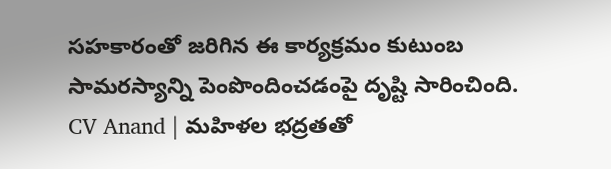సహకారంతో జరిగిన ఈ కార్యక్రమం కుటుంబ సామరస్యాన్ని పెంపొందించడంపై దృష్టి సారించింది.
CV Anand | మహిళల భద్రతతో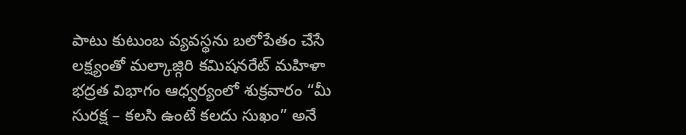పాటు కుటుంబ వ్యవస్థను బలోపేతం చేసే లక్ష్యంతో మల్కాజ్గిరి కమిషనరేట్ మహిళా భద్రత విభాగం ఆధ్వర్యంలో శుక్రవారం “మీ సురక్ష – కలసి ఉంటే కలదు సుఖం” అనే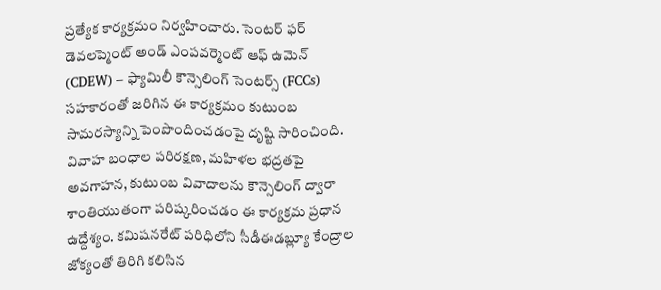ప్రత్యేక కార్యక్రమం నిర్వహించారు. సెంటర్ ఫర్ డెవలప్మెంట్ అండ్ ఎంపవర్మెంట్ ఆఫ్ ఉమెన్ (CDEW) – ఫ్యామిలీ కౌన్సెలింగ్ సెంటర్స్ (FCCs) సహకారంతో జరిగిన ఈ కార్యక్రమం కుటుంబ సామరస్యాన్ని పెంపొందించడంపై దృష్టి సారించింది. వివాహ బంధాల పరిరక్షణ, మహిళల భద్రతపై అవగాహన, కుటుంబ వివాదాలను కౌన్సెలింగ్ ద్వారా శాంతియుతంగా పరిష్కరించడం ఈ కార్యక్రమ ప్రధాన ఉద్దేశ్యం. కమిషనరేట్ పరిధిలోని సీడీఈడబ్ల్యూ కేంద్రాల జోక్యంతో తిరిగి కలిసిన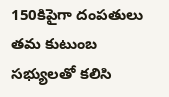150కిపైగా దంపతులు తమ కుటుంబ సభ్యులతో కలిసి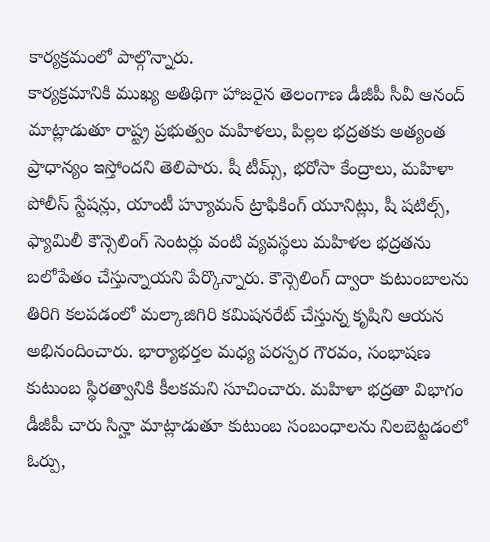కార్యక్రమంలో పాల్గొన్నారు.
కార్యక్రమానికి ముఖ్య అతిథిగా హాజరైన తెలంగాణ డీజీపీ సీవీ ఆనంద్ మాట్లాడుతూ రాష్ట్ర ప్రభుత్వం మహిళలు, పిల్లల భద్రతకు అత్యంత ప్రాధాన్యం ఇస్తోందని తెలిపారు. షీ టీమ్స్, భరోసా కేంద్రాలు, మహిళా పోలీస్ స్టేషన్లు, యాంటీ హ్యూమన్ ట్రాఫికింగ్ యూనిట్లు, షీ షటిల్స్, ఫ్యామిలీ కౌన్సెలింగ్ సెంటర్లు వంటి వ్యవస్థలు మహిళల భద్రతను బలోపేతం చేస్తున్నాయని పేర్కొన్నారు. కౌన్సెలింగ్ ద్వారా కుటుంబాలను తిరిగి కలపడంలో మల్కాజిగిరి కమిషనరేట్ చేస్తున్న కృషిని ఆయన అభినందించారు. భార్యాభర్తల మధ్య పరస్పర గౌరవం, సంభాషణ కుటుంబ స్థిరత్వానికి కీలకమని సూచించారు. మహిళా భద్రతా విభాగం డీజీపీ చారు సిన్హా మాట్లాడుతూ కుటుంబ సంబంధాలను నిలబెట్టడంలో ఓర్పు,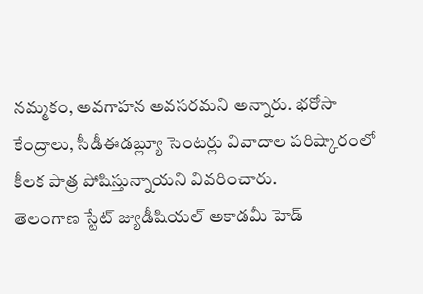నమ్మకం, అవగాహన అవసరమని అన్నారు. భరోసా కేంద్రాలు, సీడీఈడబ్ల్యూ సెంటర్లు వివాదాల పరిష్కారంలో కీలక పాత్ర పోషిస్తున్నాయని వివరించారు.
తెలంగాణ స్టేట్ జ్యుడీషియల్ అకాడమీ హెడ్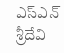ఎస్ఎన్ శ్రీదేవి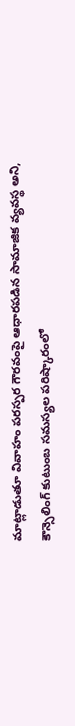మాట్లాడుతూ వివాహం పరస్పర గౌరవంపై ఆధారపడిన సామాజిక వ్యవస్థ అని, కౌన్సెలింగ్ కుటుంబ సమస్యల పరిష్కారంలో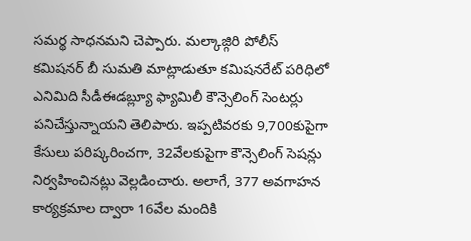సమర్థ సాధనమని చెప్పారు. మల్కాజ్గిరి పోలీస్ కమిషనర్ బీ సుమతి మాట్లాడుతూ కమిషనరేట్ పరిధిలో ఎనిమిది సీడీఈడబ్ల్యూ ఫ్యామిలీ కౌన్సెలింగ్ సెంటర్లు పనిచేస్తున్నాయని తెలిపారు. ఇప్పటివరకు 9,700కుపైగా కేసులు పరిష్కరించగా, 32వేలకుపైగా కౌన్సెలింగ్ సెషన్లు నిర్వహించినట్లు వెల్లడించారు. అలాగే, 377 అవగాహన కార్యక్రమాల ద్వారా 16వేల మందికి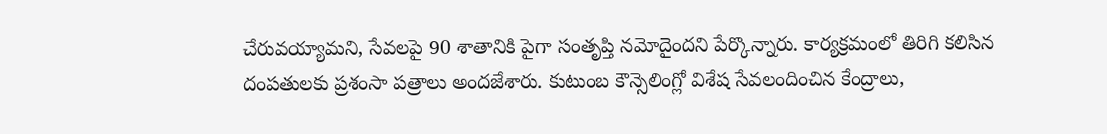చేరువయ్యామని, సేవలపై 90 శాతానికి పైగా సంతృప్తి నమోదైందని పేర్కొన్నారు. కార్యక్రమంలో తిరిగి కలిసిన దంపతులకు ప్రశంసా పత్రాలు అందజేశారు. కుటుంబ కౌన్సెలింగ్లో విశేష సేవలందించిన కేంద్రాలు,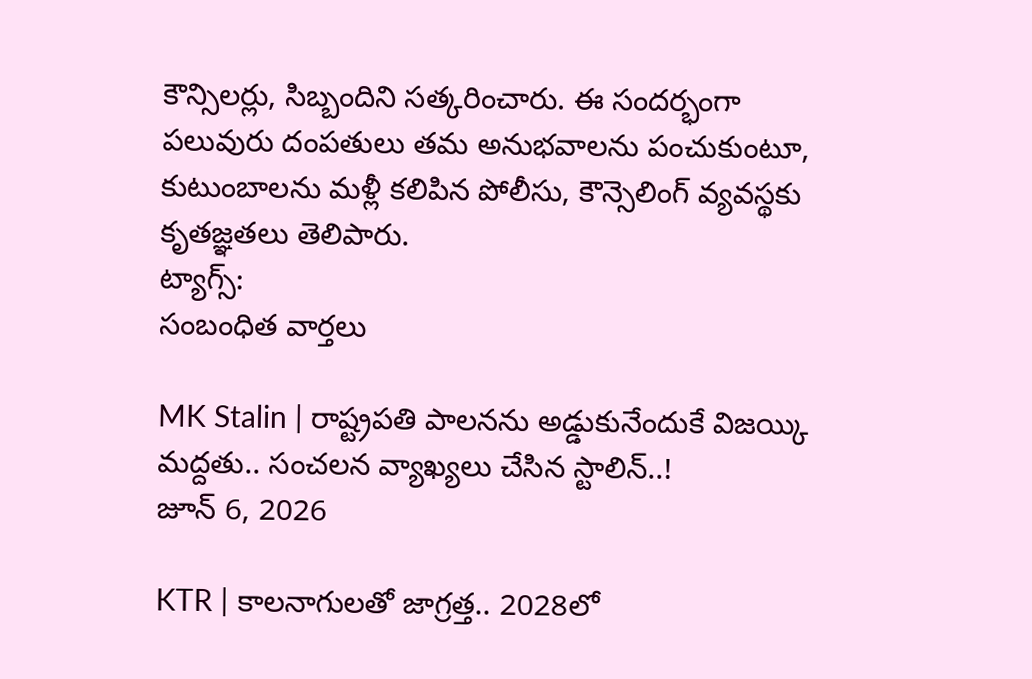కౌన్సిలర్లు, సిబ్బందిని సత్కరించారు. ఈ సందర్భంగా పలువురు దంపతులు తమ అనుభవాలను పంచుకుంటూ, కుటుంబాలను మళ్లీ కలిపిన పోలీసు, కౌన్సెలింగ్ వ్యవస్థకు కృతజ్ఞతలు తెలిపారు.
ట్యాగ్స్:
సంబంధిత వార్తలు

MK Stalin | రాష్ట్రపతి పాలనను అడ్డుకునేందుకే విజయ్కి మద్దతు.. సంచలన వ్యాఖ్యలు చేసిన స్టాలిన్..!
జూన్ 6, 2026

KTR | కాలనాగులతో జాగ్రత్త.. 2028లో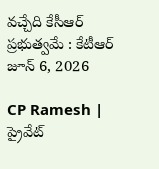వచ్చేది కేసీఆర్ ప్రభుత్వమే : కేటీఆర్
జూన్ 6, 2026

CP Ramesh | ప్రైవేట్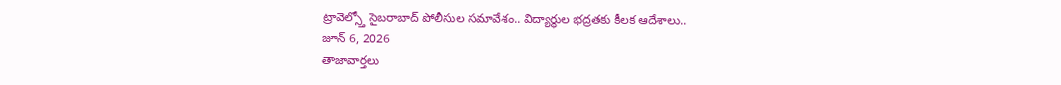ట్రావెల్స్తో సైబరాబాద్ పోలీసుల సమావేశం.. విద్యార్థుల భద్రతకు కీలక ఆదేశాలు..
జూన్ 6, 2026
తాజావార్తలు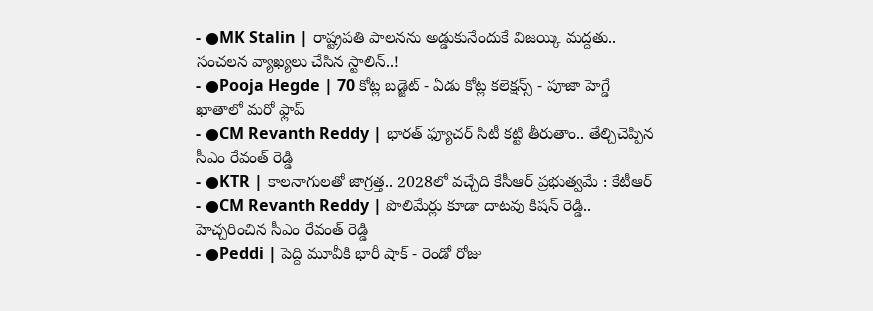- ●MK Stalin | రాష్ట్రపతి పాలనను అడ్డుకునేందుకే విజయ్కి మద్దతు.. సంచలన వ్యాఖ్యలు చేసిన స్టాలిన్..!
- ●Pooja Hegde | 70 కోట్ల బడ్జెట్ - ఏడు కోట్ల కలెక్షన్స్ - పూజా హెగ్డే ఖాతాలో మరో ఫ్లాప్
- ●CM Revanth Reddy | భారత్ ఫ్యూచర్ సిటీ కట్టి తీరుతాం.. తేల్చిచెప్పిన సీఎం రేవంత్ రెడ్డి
- ●KTR | కాలనాగులతో జాగ్రత్త.. 2028లో వచ్చేది కేసీఆర్ ప్రభుత్వమే : కేటీఆర్
- ●CM Revanth Reddy | పొలిమేర్లు కూడా దాటవు కిషన్ రెడ్డి.. హెచ్చరించిన సీఎం రేవంత్ రెడ్డి
- ●Peddi | పెద్ది మూవీకి భారీ షాక్ - రెండో రోజు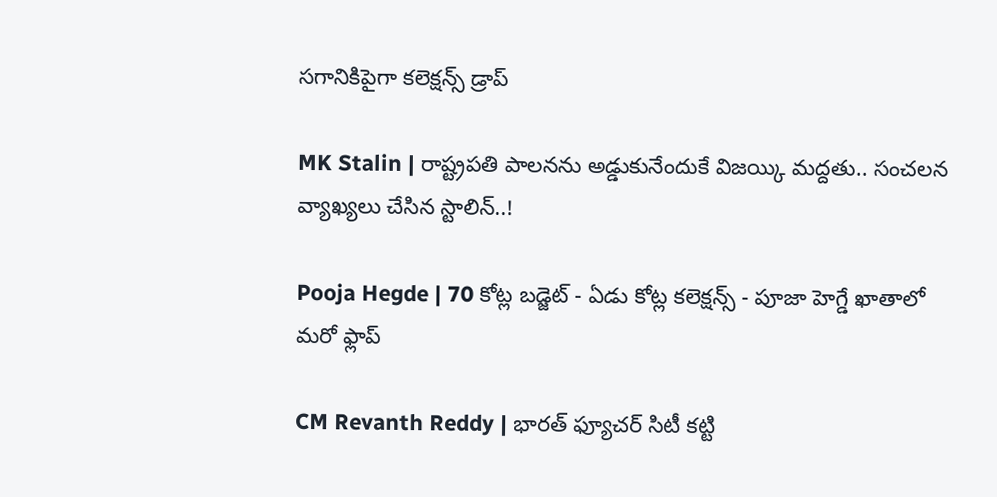సగానికిపైగా కలెక్షన్స్ డ్రాప్

MK Stalin | రాష్ట్రపతి పాలనను అడ్డుకునేందుకే విజయ్కి మద్దతు.. సంచలన వ్యాఖ్యలు చేసిన స్టాలిన్..!

Pooja Hegde | 70 కోట్ల బడ్జెట్ - ఏడు కోట్ల కలెక్షన్స్ - పూజా హెగ్డే ఖాతాలో మరో ఫ్లాప్

CM Revanth Reddy | భారత్ ఫ్యూచర్ సిటీ కట్టి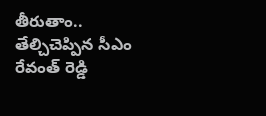తీరుతాం.. తేల్చిచెప్పిన సీఎం రేవంత్ రెడ్డి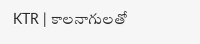KTR | కాలనాగులతో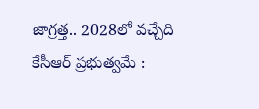జాగ్రత్త.. 2028లో వచ్చేది కేసీఆర్ ప్రభుత్వమే :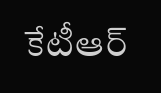కేటీఆర్